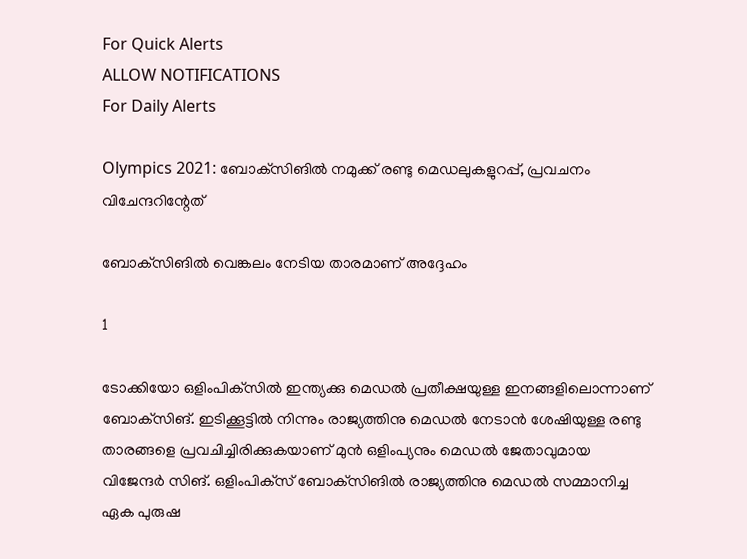For Quick Alerts
ALLOW NOTIFICATIONS
For Daily Alerts

Olympics 2021: ബോക്‌സിങില്‍ നമുക്ക് രണ്ടു മെഡലുകളുറപ്പ്, പ്രവചനം വിചേന്ദറിന്റേത്

ബോക്‌സിങില്‍ വെങ്കലം നേടിയ താരമാണ് അദ്ദേഹം

1

ടോക്കിയോ ഒളിംപിക്‌സില്‍ ഇന്ത്യക്കു മെഡല്‍ പ്രതീക്ഷയുള്ള ഇനങ്ങളിലൊന്നാണ് ബോക്‌സിങ്. ഇടിക്കൂട്ടില്‍ നിന്നും രാജ്യത്തിനു മെഡല്‍ നേടാന്‍ ശേഷിയുള്ള രണ്ടു താരങ്ങളെ പ്രവചിച്ചിരിക്കുകയാണ് മുന്‍ ഒളിംപ്യനും മെഡല്‍ ജേതാവുമായ വിജേന്ദര്‍ സിങ്. ഒളിംപിക്‌സ് ബോക്‌സിങില്‍ രാജ്യത്തിനു മെഡല്‍ സമ്മാനിച്ച ഏക പുരുഷ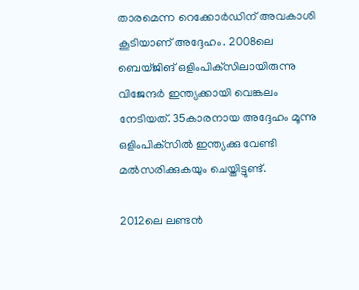താരമെന്ന റെക്കോര്‍ഡിന് അവകാശി കൂടിയാണ് അദ്ദേഹം. 2008ലെ ബെയ്ജിങ് ഒളിംപിക്‌സിലായിരുന്നു വിജേന്ദര്‍ ഇന്ത്യക്കായി വെങ്കലം നേടിയത്. 35കാരനായ അദ്ദേഹം മൂന്നു ഒളിംപിക്‌സില്‍ ഇന്ത്യക്കു വേണ്ടി മല്‍സരിക്കുകയും ചെയ്തിട്ടുണ്ട്.

2012ലെ ലണ്ടന്‍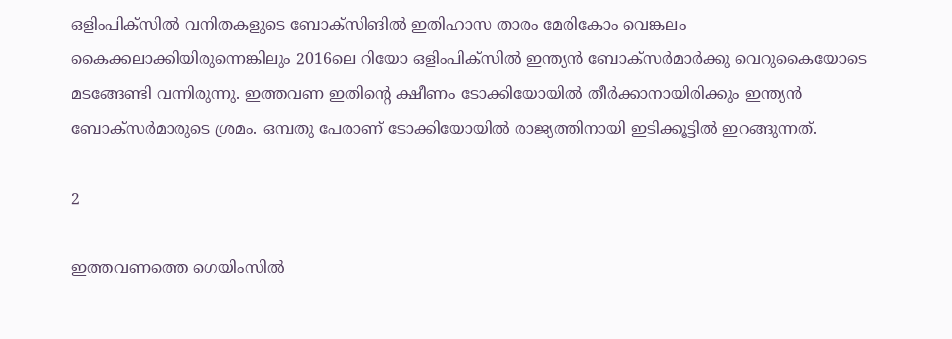ഒളിംപിക്‌സില്‍ വനിതകളുടെ ബോക്‌സിങില്‍ ഇതിഹാസ താരം മേരികോം വെങ്കലം കൈക്കലാക്കിയിരുന്നെങ്കിലും 2016ലെ റിയോ ഒളിംപിക്‌സില്‍ ഇന്ത്യന്‍ ബോക്‌സര്‍മാര്‍ക്കു വെറുകൈയോടെ മടങ്ങേണ്ടി വന്നിരുന്നു. ഇത്തവണ ഇതിന്റെ ക്ഷീണം ടോക്കിയോയില്‍ തീര്‍ക്കാനായിരിക്കും ഇന്ത്യന്‍ ബോക്‌സര്‍മാരുടെ ശ്രമം. ഒമ്പതു പേരാണ് ടോക്കിയോയില്‍ രാജ്യത്തിനായി ഇടിക്കൂട്ടില്‍ ഇറങ്ങുന്നത്.

2

ഇത്തവണത്തെ ഗെയിംസില്‍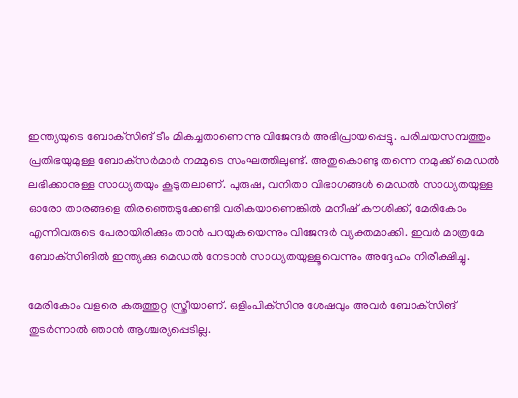ഇന്ത്യയുടെ ബോക്‌സിങ് ടീം മികച്ചതാണെന്നു വിജേന്ദര്‍ അഭിപ്രായപ്പെട്ടു. പരിചയസമ്പത്തും പ്രതിഭയുമുള്ള ബോക്‌സര്‍മാര്‍ നമ്മുടെ സംഘത്തിലുണ്ട്. അതുകൊണ്ടു തന്നെ നമുക്ക് മെഡല്‍ ലഭിക്കാനുള്ള സാധ്യതയും കൂടുതലാണ്. പുരുഷ, വനിതാ വിഭാഗങ്ങള്‍ മെഡല്‍ സാധ്യതയുള്ള ഓരോ താരങ്ങളെ തിരഞ്ഞെടുക്കേണ്ടി വരികയാണെങ്കില്‍ മനീഷ് കൗശിക്ക്, മേരികോം എന്നിവരുടെ പേരായിരിക്കും താന്‍ പറയുകയെന്നും വിജേന്ദര്‍ വ്യക്തമാക്കി. ഇവര്‍ മാത്രമേ ബോക്‌സിങില്‍ ഇന്ത്യക്കു മെഡല്‍ നേടാന്‍ സാധ്യതയുള്ളൂവെന്നും അദ്ദേഹം നിരീക്ഷിച്ചു.

മേരികോം വളരെ കരുത്തുറ്റ സ്ത്രീയാണ്. ഒളിംപിക്‌സിനു ശേഷവും അവര്‍ ബോക്‌സിങ് തുടര്‍ന്നാല്‍ ഞാന്‍ ആശ്ചര്യപ്പെടില്ല.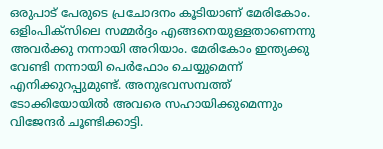ഒരുപാട് പേരുടെ പ്രചോദനം കൂടിയാണ് മേരികോം. ഒളിംപിക്‌സിലെ സമ്മര്‍ദ്ദം എങ്ങനെയുള്ളതാണെന്നു അവര്‍ക്കു നന്നായി അറിയാം. മേരികോം ഇന്ത്യക്കു വേണ്ടി നന്നായി പെര്‍ഫോം ചെയ്യുമെന്ന് എനിക്കുറപ്പുമുണ്ട്. അനുഭവസമ്പത്ത് ടോക്കിയോയില്‍ അവരെ സഹായിക്കുമെന്നും വിജേന്ദര്‍ ചൂണ്ടിക്കാട്ടി.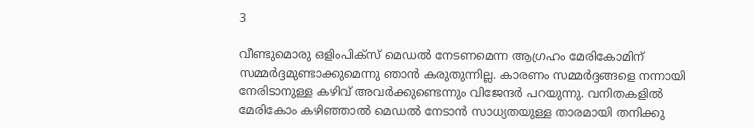3

വീണ്ടുമൊരു ഒളിംപിക്‌സ് മെഡല്‍ നേടണമെന്ന ആഗ്രഹം മേരികോമിന് സമ്മര്‍ദ്ദമുണ്ടാക്കുമെന്നു ഞാന്‍ കരുതുന്നില്ല. കാരണം സമ്മര്‍ദ്ദങ്ങളെ നന്നായി നേരിടാനുള്ള കഴിവ് അവര്‍ക്കുണ്ടെന്നും വിജേന്ദര്‍ പറയുന്നു. വനിതകളില്‍ മേരികോം കഴിഞ്ഞാല്‍ മെഡല്‍ നേടാന്‍ സാധ്യതയുള്ള താരമായി തനിക്കു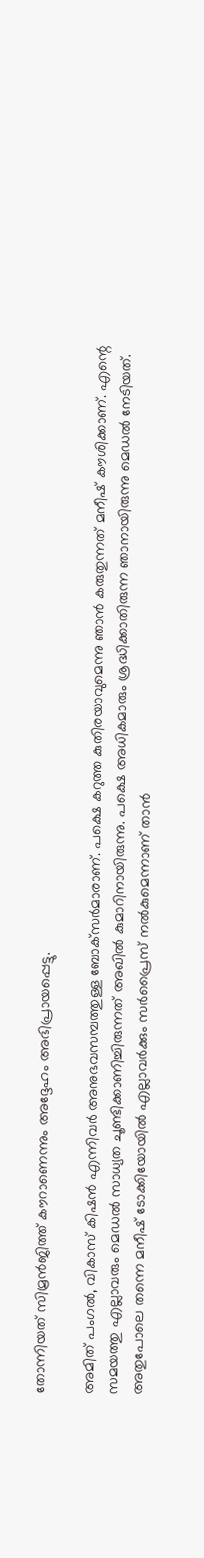തോന്നിയത് സിമ്രന്‍ജിത്ത് കൗറാണെന്നും അദ്ദേഹം അഭിപ്രായപ്പെട്ടു.

അമിത് പംഗല്‍, വികാസ് കിഷന്‍ എന്നിവര്‍ അനുഭവസമ്പത്തുള്ള ബോക്‌സര്‍മാരാണ്. പക്ഷെ കറുത്ത കുതിരയാവുമെന്നു ഞാന്‍ കരുതുന്നത് മനീഷ് കൗശിക്കാണ്. എന്റെ സമയത്തു എല്ലാവരും മെഡല്‍ സാധ്യത ചൂണ്ടിക്കാണിച്ചിരുന്നത് അഖില്‍ കുമാറിനായിരുന്നു. പക്ഷെ അധികമാരും ശ്രദ്ധിക്കാതിരുന്ന ഞാനായിരുന്നു മെഡല്‍ നേടിയത്. അതുപോലെ തന്നെ മനീഷ് ടോക്കിയോയില്‍ എല്ലാവര്‍ക്കും സര്‍പ്രൈസ് നല്‍കുമെന്നാണ് താന്‍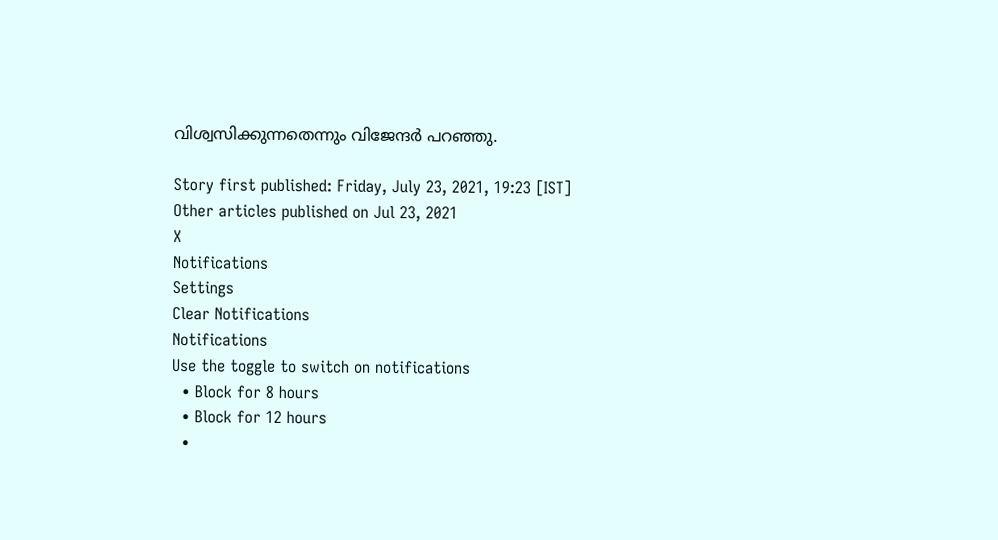വിശ്വസിക്കുന്നതെന്നും വിജേന്ദര്‍ പറഞ്ഞു.

Story first published: Friday, July 23, 2021, 19:23 [IST]
Other articles published on Jul 23, 2021
X
Notifications
Settings
Clear Notifications
Notifications
Use the toggle to switch on notifications
  • Block for 8 hours
  • Block for 12 hours
  •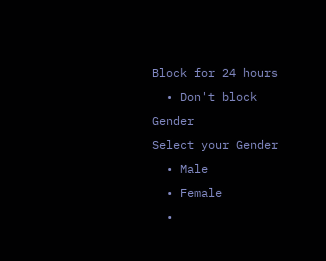Block for 24 hours
  • Don't block
Gender
Select your Gender
  • Male
  • Female
  •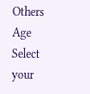Others
Age
Select your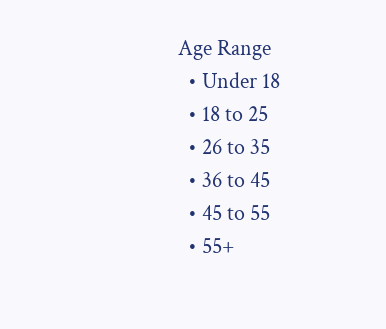Age Range
  • Under 18
  • 18 to 25
  • 26 to 35
  • 36 to 45
  • 45 to 55
  • 55+